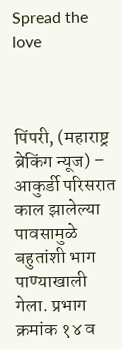Spread the love



पिंपरी, (महाराष्ट्र ब्रेकिंग न्यूज) – आकुर्डी परिसरात काल झालेल्या पावसामुळे बहुतांशी भाग पाण्याखाली गेला. प्रभाग क्रमांक १४ व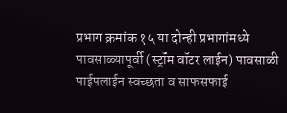प्रभाग क्रमांक १५ या दोन्ही प्रभागांमध्ये पावसाळ्यापूर्वी (स्ट्रॉंम वॉटर लाईन) पावसाळी पाईपलाईन स्वच्छता व साफसफाई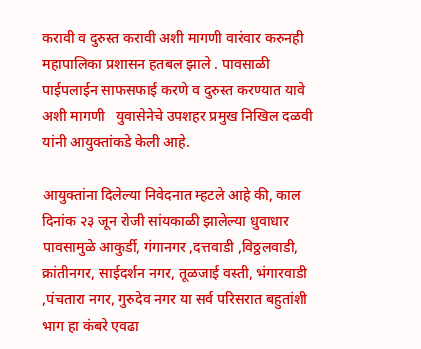करावी व दुरुस्त करावी अशी मागणी वारंवार करुनही महापालिका प्रशासन हतबल झाले . पावसाळी पाईपलाईन साफसफाई करणे व दुरुस्त करण्यात यावे अशी मागणी   युवासेनेचे उपशहर प्रमुख निखिल दळवी यांनी आयुक्तांकडे केली आहे.

आयुक्तांना दिलेल्या निवेदनात म्हटले आहे की, काल दिनांक २३ जून रोजी सांयकाळी झालेल्या धुवाधार पावसामुळे आकुर्डी, गंगानगर ,दत्तवाडी ,विठ्ठलवाडी, क्रांतीनगर, साईदर्शन नगर, तूळजाई वस्ती, भंगारवाडी ,पंचतारा नगर, गुरुदेव नगर या सर्व परिसरात बहुतांशी भाग हा कंबरे एवढा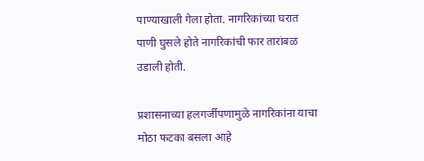पाण्याखाली गेला होता. नागरिकांच्या घरात पाणी घुसले होते नागरिकांची फार तारांबळ उडाली होती.

प्रशासनाच्या हलगर्जीपणामुळे नागरिकांना याचा मोठा फटका बसला आहे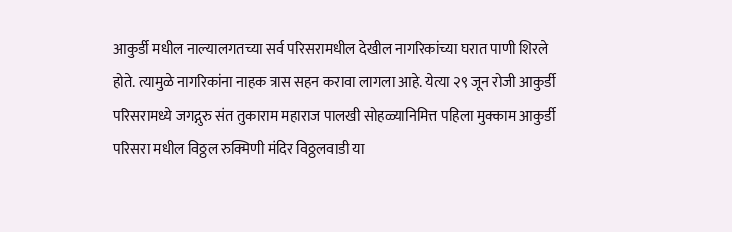आकुर्डी मधील नाल्यालगतच्या सर्व परिसरामधील देखील नागरिकांच्या घरात पाणी शिरले होते. त्यामुळे नागरिकांना नाहक त्रास सहन करावा लागला आहे. येत्या २९ जून रोजी आकुर्डी परिसरामध्ये जगद्गुरु संत तुकाराम महाराज पालखी सोहळ्यानिमित्त पहिला मुक्काम आकुर्डी परिसरा मधील विठ्ठल रुक्मिणी मंदिर विठ्ठलवाडी या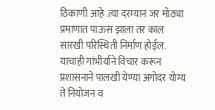ठिकाणी आहे .त्या दरम्यान जर मोठ्या प्रमाणात पाऊस झाला तर काल सारखी परिस्थिती निर्माण होईल. याचाही गांभीर्याने विचार करून प्रशासनाने पालखी येण्या अगोदर योग्य ते नियोजन व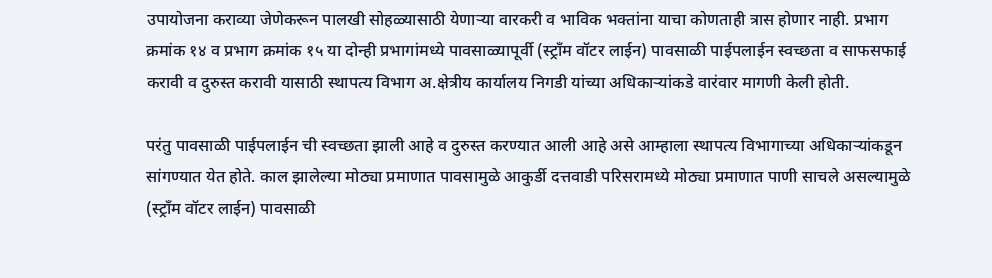उपायोजना कराव्या जेणेकरून पालखी सोहळ्यासाठी येणाऱ्या वारकरी व भाविक भक्तांना याचा कोणताही त्रास होणार नाही. प्रभाग क्रमांक १४ व प्रभाग क्रमांक १५ या दोन्ही प्रभागांमध्ये पावसाळ्यापूर्वी (स्ट्रॉंम वॉटर लाईन) पावसाळी पाईपलाईन स्वच्छता व साफसफाई करावी व दुरुस्त करावी यासाठी स्थापत्य विभाग अ.क्षेत्रीय कार्यालय निगडी यांच्या अधिकाऱ्यांकडे वारंवार मागणी केली होती.

परंतु पावसाळी पाईपलाईन ची स्वच्छता झाली आहे व दुरुस्त करण्यात आली आहे असे आम्हाला स्थापत्य विभागाच्या अधिकाऱ्यांकडून सांगण्यात येत होते. काल झालेल्या मोठ्या प्रमाणात पावसामुळे आकुर्डी दत्तवाडी परिसरामध्ये मोठ्या प्रमाणात पाणी साचले असल्यामुळे (स्ट्रॉंम वॉटर लाईन) पावसाळी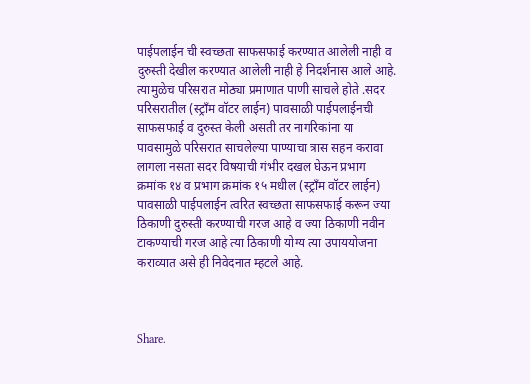पाईपलाईन ची स्वच्छता साफसफाई करण्यात आलेली नाही व दुरुस्ती देखील करण्यात आलेली नाही हे निदर्शनास आले आहे. त्यामुळेच परिसरात मोठ्या प्रमाणात पाणी साचले होते .सदर परिसरातील (स्ट्रॉंम वॉटर लाईन) पावसाळी पाईपलाईनची साफसफाई व दुरुस्त केली असती तर नागरिकांना या पावसामुळे परिसरात साचलेल्या पाण्याचा त्रास सहन करावा लागला नसता सदर विषयाची गंभीर दखल घेऊन प्रभाग क्रमांक १४ व प्रभाग क्रमांक १५ मधील (स्ट्रॉंम वॉटर लाईन) पावसाळी पाईपलाईन त्वरित स्वच्छता साफसफाई करून ज्या ठिकाणी दुरुस्ती करण्याची गरज आहे व ज्या ठिकाणी नवीन टाकण्याची गरज आहे त्या ठिकाणी योग्य त्या उपाययोजना कराव्यात असे ही निवेदनात म्हटले आहे.



Share.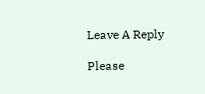Leave A Reply

Please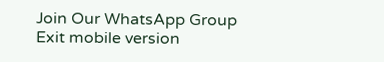Join Our WhatsApp Group
Exit mobile version